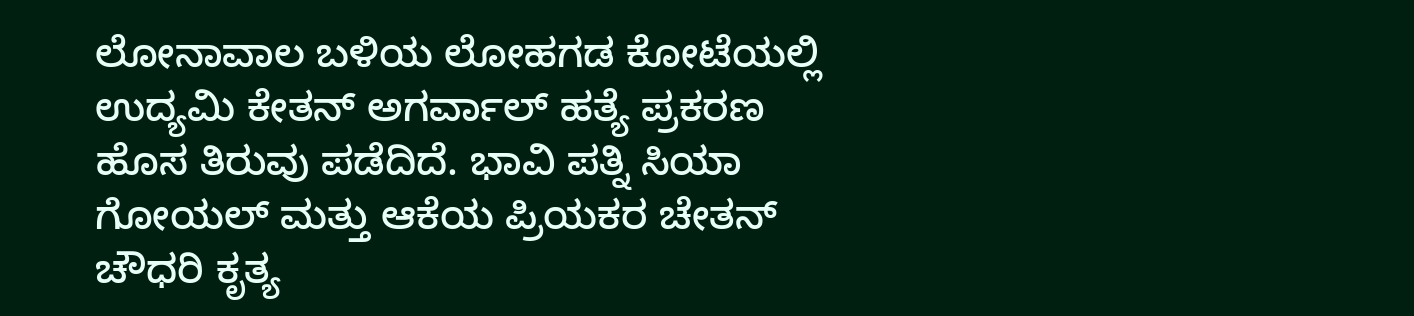ಲೋನಾವಾಲ ಬಳಿಯ ಲೋಹಗಡ ಕೋಟೆಯಲ್ಲಿ ಉದ್ಯಮಿ ಕೇತನ್ ಅಗರ್ವಾಲ್ ಹತ್ಯೆ ಪ್ರಕರಣ ಹೊಸ ತಿರುವು ಪಡೆದಿದೆ. ಭಾವಿ ಪತ್ನಿ ಸಿಯಾ ಗೋಯಲ್ ಮತ್ತು ಆಕೆಯ ಪ್ರಿಯಕರ ಚೇತನ್ ಚೌಧರಿ ಕೃತ್ಯ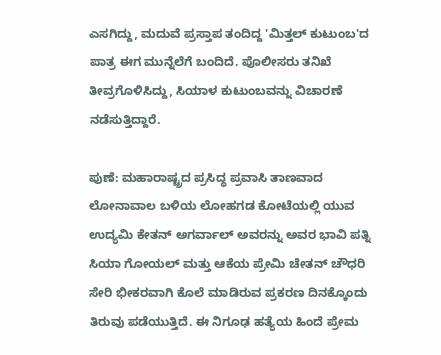ಎಸಗಿದ್ದು, ಮದುವೆ ಪ್ರಸ್ತಾಪ ತಂದಿದ್ದ 'ಮಿತ್ತಲ್ ಕುಟುಂಬ'ದ ಪಾತ್ರ ಈಗ ಮುನ್ನೆಲೆಗೆ ಬಂದಿದೆ. ಪೊಲೀಸರು ತನಿಖೆ ತೀವ್ರಗೊಳಿಸಿದ್ದು, ಸಿಯಾಳ ಕುಟುಂಬವನ್ನು ವಿಚಾರಣೆ ನಡೆಸುತ್ತಿದ್ದಾರೆ.

ಪುಣೆ: ಮಹಾರಾಷ್ಟ್ರದ ಪ್ರಸಿದ್ಧ ಪ್ರವಾಸಿ ತಾಣವಾದ ಲೋನಾವಾಲ ಬಳಿಯ ಲೋಹಗಡ ಕೋಟೆಯಲ್ಲಿ ಯುವ ಉದ್ಯಮಿ ಕೇತನ್ ಅಗರ್ವಾಲ್ ಅವರನ್ನು ಅವರ ಭಾವಿ ಪತ್ನಿ ಸಿಯಾ ಗೋಯಲ್ ಮತ್ತು ಆಕೆಯ ಪ್ರೇಮಿ ಚೇತನ್ ಚೌಧರಿ ಸೇರಿ ಭೀಕರವಾಗಿ ಕೊಲೆ ಮಾಡಿರುವ ಪ್ರಕರಣ ದಿನಕ್ಕೊಂದು ತಿರುವು ಪಡೆಯುತ್ತಿದೆ. ಈ ನಿಗೂಢ ಹತ್ಯೆಯ ಹಿಂದೆ ಪ್ರೇಮ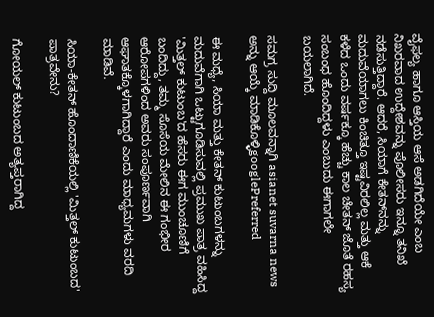ವೈಫಲ್ಯ ಹಾಗೂ ಆಸ್ತಿಯ ಆಸೆ ಅಡಗಿದೆಯೇ ಎಂಬ ನಿಖರವಾದ ಉದ್ದೇಶವನ್ನು ಪೊಲೀಸರು ಇನ್ನೂ ತನಿಖೆ ನಡೆಸುತ್ತಿದ್ದಾರೆ. ಆದರೆ, ಸಿಯಾಗೆ ಕೇತನ್‌ನನ್ನು ಮದುವೆಯಾಗಲು ಕಿಂಚಿತ್ತೂ ಇಷ್ಟವಿರಲಿಲ್ಲ ಮತ್ತು ಆಕೆ ಕಳೆದ ಒಂದು ವರ್ಷಕ್ಕೂ ಹೆಚ್ಚು ಕಾಲ ಚೇತನ್ ಜೊತೆ ರಹಸ್ಯ ಸಂಬಂಧ ಹೊಂದಿದ್ದಳು ಎಂಬುದು ಈಗಾಗಲೇ ಬಯಲಾಗಿದೆ.

ಸಮಗ್ರ ಸುದ್ದಿ ಮೂಲವನ್ನಾಗಿ asianet suvarna news ಅನ್ನು ಆಯ್ಕೆ ಮಾಡಿಕೊಳ್ಳಿgooglePreferred

ಈ ಮಧ್ಯೆ, ಸಿಯಾ ಮತ್ತು ಕೇತನ್ ಕುಟುಂಬಗಳನ್ನು ಮದುವೆಗಾಗಿ ಒಟ್ಟುಗೂಡಿಸುವಲ್ಲಿ ಪ್ರಮುಖ ಪಾತ್ರ ವಹಿಸಿದ್ದ 'ಮಿತ್ತಲ್ ಕುಟುಂಬ'ದ ಹೆಸರು ಈಗ ಮುಂಚೂಣಿಗೆ ಬಂದಿದ್ದು, ತಮ್ಮ ಸೊಸೆಯ ಮೇಲಿನ ಈ ಗಂಭೀರ ಆರೋಪಗಳಿಂದ ಅವರು ಸಂಪೂರ್ಣವಾಗಿ ಆಘಾತಕ್ಕೊಳಗಾಗಿದ್ದಾರೆ ಎಂದು ಮಾಧ್ಯಮಗಳು ವರದಿ ಮಾಡಿವೆ.

ಸಿಯಾ-ಕೇತನ್ ಹೊಂದಾಣಿಕೆಯಲ್ಲಿ 'ಮಿತ್ತಲ್ ಕುಟುಂಬದ' ಪಾತ್ರವೇನು?

ಗೋಯಲ್ ಕುಟುಂಬದ ಅತ್ಯಪ್ತರಾಗಿದ್ದ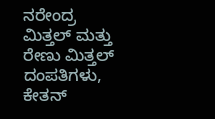ನರೇಂದ್ರ ಮಿತ್ತಲ್ ಮತ್ತು ರೇಣು ಮಿತ್ತಲ್ ದಂಪತಿಗಳು, ಕೇತನ್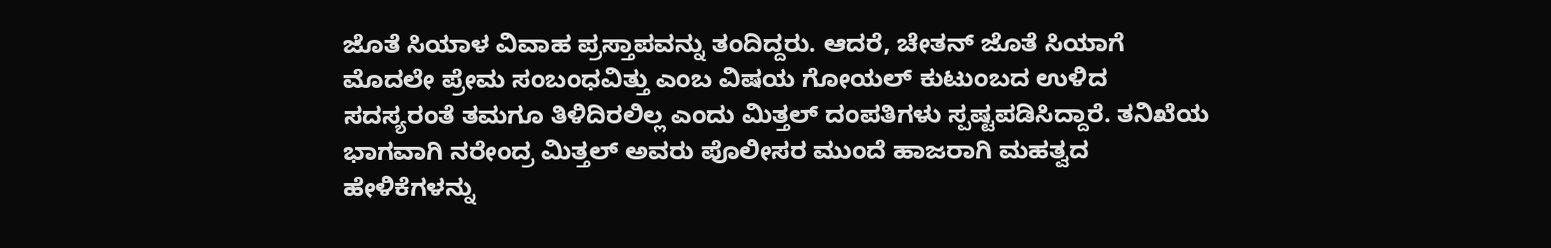ಜೊತೆ ಸಿಯಾಳ ವಿವಾಹ ಪ್ರಸ್ತಾಪವನ್ನು ತಂದಿದ್ದರು. ಆದರೆ, ಚೇತನ್ ಜೊತೆ ಸಿಯಾಗೆ ಮೊದಲೇ ಪ್ರೇಮ ಸಂಬಂಧವಿತ್ತು ಎಂಬ ವಿಷಯ ಗೋಯಲ್ ಕುಟುಂಬದ ಉಳಿದ ಸದಸ್ಯರಂತೆ ತಮಗೂ ತಿಳಿದಿರಲಿಲ್ಲ ಎಂದು ಮಿತ್ತಲ್ ದಂಪತಿಗಳು ಸ್ಪಷ್ಟಪಡಿಸಿದ್ದಾರೆ. ತನಿಖೆಯ ಭಾಗವಾಗಿ ನರೇಂದ್ರ ಮಿತ್ತಲ್ ಅವರು ಪೊಲೀಸರ ಮುಂದೆ ಹಾಜರಾಗಿ ಮಹತ್ವದ ಹೇಳಿಕೆಗಳನ್ನು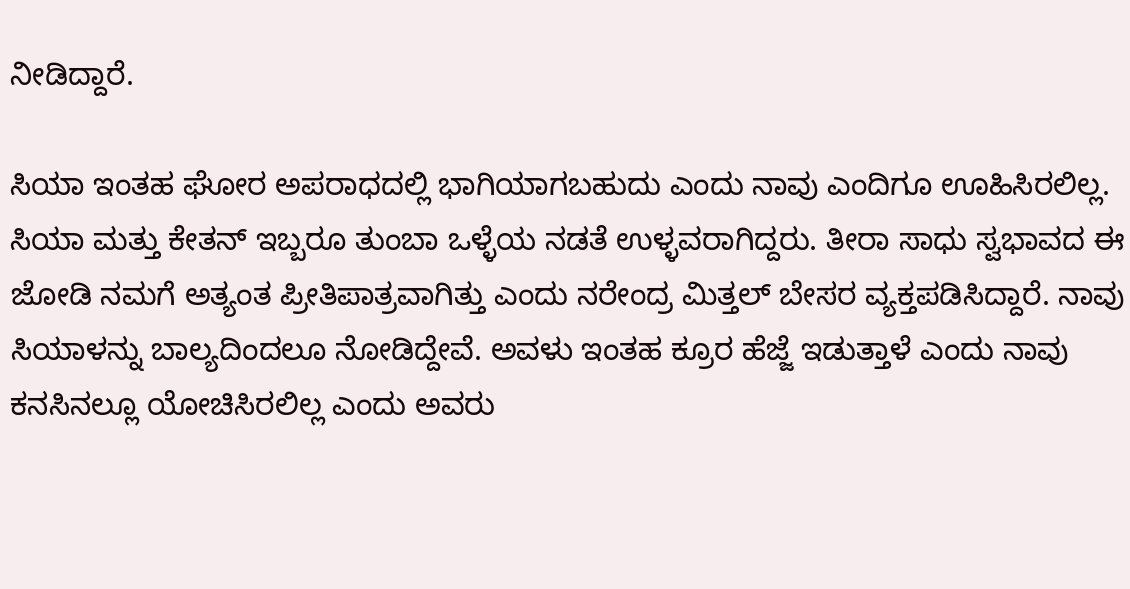ನೀಡಿದ್ದಾರೆ.

ಸಿಯಾ ಇಂತಹ ಘೋರ ಅಪರಾಧದಲ್ಲಿ ಭಾಗಿಯಾಗಬಹುದು ಎಂದು ನಾವು ಎಂದಿಗೂ ಊಹಿಸಿರಲಿಲ್ಲ. ಸಿಯಾ ಮತ್ತು ಕೇತನ್ ಇಬ್ಬರೂ ತುಂಬಾ ಒಳ್ಳೆಯ ನಡತೆ ಉಳ್ಳವರಾಗಿದ್ದರು. ತೀರಾ ಸಾಧು ಸ್ವಭಾವದ ಈ ಜೋಡಿ ನಮಗೆ ಅತ್ಯಂತ ಪ್ರೀತಿಪಾತ್ರವಾಗಿತ್ತು ಎಂದು ನರೇಂದ್ರ ಮಿತ್ತಲ್ ಬೇಸರ ವ್ಯಕ್ತಪಡಿಸಿದ್ದಾರೆ. ನಾವು ಸಿಯಾಳನ್ನು ಬಾಲ್ಯದಿಂದಲೂ ನೋಡಿದ್ದೇವೆ. ಅವಳು ಇಂತಹ ಕ್ರೂರ ಹೆಜ್ಜೆ ಇಡುತ್ತಾಳೆ ಎಂದು ನಾವು ಕನಸಿನಲ್ಲೂ ಯೋಚಿಸಿರಲಿಲ್ಲ ಎಂದು ಅವರು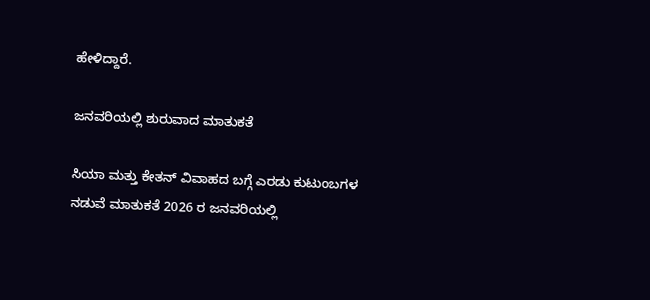ಹೇಳಿದ್ದಾರೆ.

ಜನವರಿಯಲ್ಲಿ ಶುರುವಾದ ಮಾತುಕತೆ

ಸಿಯಾ ಮತ್ತು ಕೇತನ್ ವಿವಾಹದ ಬಗ್ಗೆ ಎರಡು ಕುಟುಂಬಗಳ ನಡುವೆ ಮಾತುಕತೆ 2026 ರ ಜನವರಿಯಲ್ಲಿ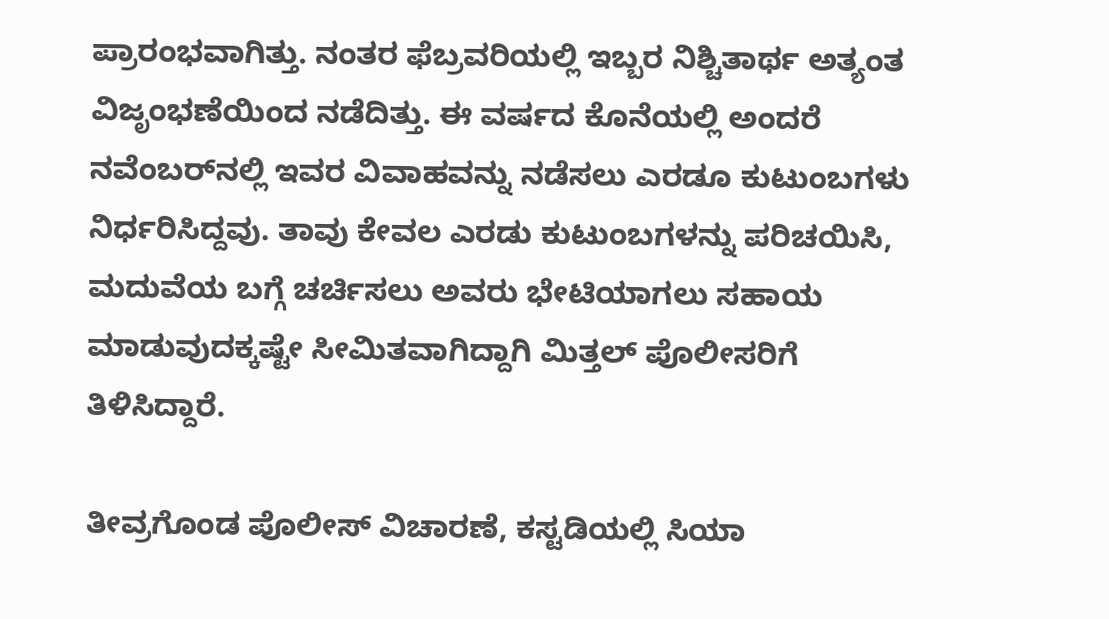ಪ್ರಾರಂಭವಾಗಿತ್ತು. ನಂತರ ಫೆಬ್ರವರಿಯಲ್ಲಿ ಇಬ್ಬರ ನಿಶ್ಚಿತಾರ್ಥ ಅತ್ಯಂತ ವಿಜೃಂಭಣೆಯಿಂದ ನಡೆದಿತ್ತು. ಈ ವರ್ಷದ ಕೊನೆಯಲ್ಲಿ ಅಂದರೆ ನವೆಂಬರ್‌ನಲ್ಲಿ ಇವರ ವಿವಾಹವನ್ನು ನಡೆಸಲು ಎರಡೂ ಕುಟುಂಬಗಳು ನಿರ್ಧರಿಸಿದ್ದವು. ತಾವು ಕೇವಲ ಎರಡು ಕುಟುಂಬಗಳನ್ನು ಪರಿಚಯಿಸಿ, ಮದುವೆಯ ಬಗ್ಗೆ ಚರ್ಚಿಸಲು ಅವರು ಭೇಟಿಯಾಗಲು ಸಹಾಯ ಮಾಡುವುದಕ್ಕಷ್ಟೇ ಸೀಮಿತವಾಗಿದ್ದಾಗಿ ಮಿತ್ತಲ್ ಪೊಲೀಸರಿಗೆ ತಿಳಿಸಿದ್ದಾರೆ.

ತೀವ್ರಗೊಂಡ ಪೊಲೀಸ್ ವಿಚಾರಣೆ, ಕಸ್ಟಡಿಯಲ್ಲಿ ಸಿಯಾ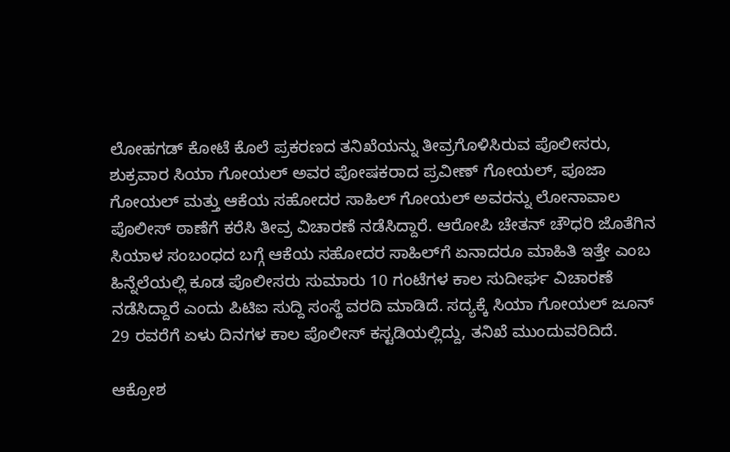ಲೋಹಗಡ್ ಕೋಟೆ ಕೊಲೆ ಪ್ರಕರಣದ ತನಿಖೆಯನ್ನು ತೀವ್ರಗೊಳಿಸಿರುವ ಪೊಲೀಸರು, ಶುಕ್ರವಾರ ಸಿಯಾ ಗೋಯಲ್ ಅವರ ಪೋಷಕರಾದ ಪ್ರವೀಣ್ ಗೋಯಲ್, ಪೂಜಾ ಗೋಯಲ್ ಮತ್ತು ಆಕೆಯ ಸಹೋದರ ಸಾಹಿಲ್ ಗೋಯಲ್ ಅವರನ್ನು ಲೋನಾವಾಲ ಪೊಲೀಸ್ ಠಾಣೆಗೆ ಕರೆಸಿ ತೀವ್ರ ವಿಚಾರಣೆ ನಡೆಸಿದ್ದಾರೆ. ಆರೋಪಿ ಚೇತನ್ ಚೌಧರಿ ಜೊತೆಗಿನ ಸಿಯಾಳ ಸಂಬಂಧದ ಬಗ್ಗೆ ಆಕೆಯ ಸಹೋದರ ಸಾಹಿಲ್‌ಗೆ ಏನಾದರೂ ಮಾಹಿತಿ ಇತ್ತೇ ಎಂಬ ಹಿನ್ನೆಲೆಯಲ್ಲಿ ಕೂಡ ಪೊಲೀಸರು ಸುಮಾರು 10 ಗಂಟೆಗಳ ಕಾಲ ಸುದೀರ್ಘ ವಿಚಾರಣೆ ನಡೆಸಿದ್ದಾರೆ ಎಂದು ಪಿಟಿಐ ಸುದ್ದಿ ಸಂಸ್ಥೆ ವರದಿ ಮಾಡಿದೆ. ಸದ್ಯಕ್ಕೆ ಸಿಯಾ ಗೋಯಲ್ ಜೂನ್ 29 ರವರೆಗೆ ಏಳು ದಿನಗಳ ಕಾಲ ಪೊಲೀಸ್ ಕಸ್ಟಡಿಯಲ್ಲಿದ್ದು, ತನಿಖೆ ಮುಂದುವರಿದಿದೆ.

ಆಕ್ರೋಶ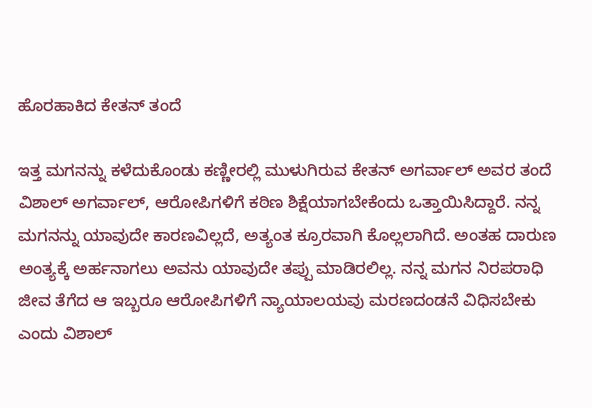ಹೊರಹಾಕಿದ ಕೇತನ್ ತಂದೆ

ಇತ್ತ ಮಗನನ್ನು ಕಳೆದುಕೊಂಡು ಕಣ್ಣೀರಲ್ಲಿ ಮುಳುಗಿರುವ ಕೇತನ್ ಅಗರ್ವಾಲ್ ಅವರ ತಂದೆ ವಿಶಾಲ್ ಅಗರ್ವಾಲ್, ಆರೋಪಿಗಳಿಗೆ ಕಠಿಣ ಶಿಕ್ಷೆಯಾಗಬೇಕೆಂದು ಒತ್ತಾಯಿಸಿದ್ದಾರೆ. ನನ್ನ ಮಗನನ್ನು ಯಾವುದೇ ಕಾರಣವಿಲ್ಲದೆ, ಅತ್ಯಂತ ಕ್ರೂರವಾಗಿ ಕೊಲ್ಲಲಾಗಿದೆ. ಅಂತಹ ದಾರುಣ ಅಂತ್ಯಕ್ಕೆ ಅರ್ಹನಾಗಲು ಅವನು ಯಾವುದೇ ತಪ್ಪು ಮಾಡಿರಲಿಲ್ಲ. ನನ್ನ ಮಗನ ನಿರಪರಾಧಿ ಜೀವ ತೆಗೆದ ಆ ಇಬ್ಬರೂ ಆರೋಪಿಗಳಿಗೆ ನ್ಯಾಯಾಲಯವು ಮರಣದಂಡನೆ ವಿಧಿಸಬೇಕು ಎಂದು ವಿಶಾಲ್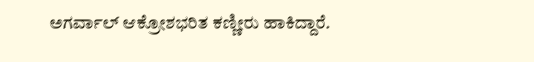ಅಗರ್ವಾಲ್ ಆಕ್ರೋಶಭರಿತ ಕಣ್ಣೀರು ಹಾಕಿದ್ದಾರೆ.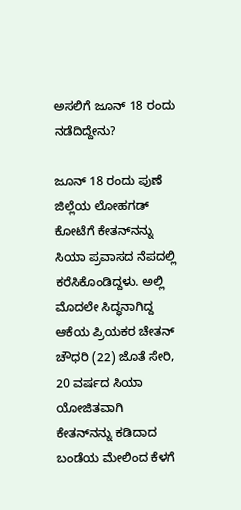ಅಸಲಿಗೆ ಜೂನ್ 18 ರಂದು ನಡೆದಿದ್ದೇನು?

ಜೂನ್ 18 ರಂದು ಪುಣೆ ಜಿಲ್ಲೆಯ ಲೋಹಗಡ್ ಕೋಟೆಗೆ ಕೇತನ್‌ನನ್ನು ಸಿಯಾ ಪ್ರವಾಸದ ನೆಪದಲ್ಲಿ ಕರೆಸಿಕೊಂಡಿದ್ದಳು. ಅಲ್ಲಿ ಮೊದಲೇ ಸಿದ್ಧನಾಗಿದ್ದ ಆಕೆಯ ಪ್ರಿಯಕರ ಚೇತನ್ ಚೌಧರಿ (22) ಜೊತೆ ಸೇರಿ, 20 ವರ್ಷದ ಸಿಯಾ ಯೋಜಿತವಾಗಿ ಕೇತನ್‌ನನ್ನು ಕಡಿದಾದ ಬಂಡೆಯ ಮೇಲಿಂದ ಕೆಳಗೆ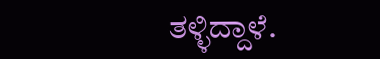ತಳ್ಳಿದ್ದಾಳೆ.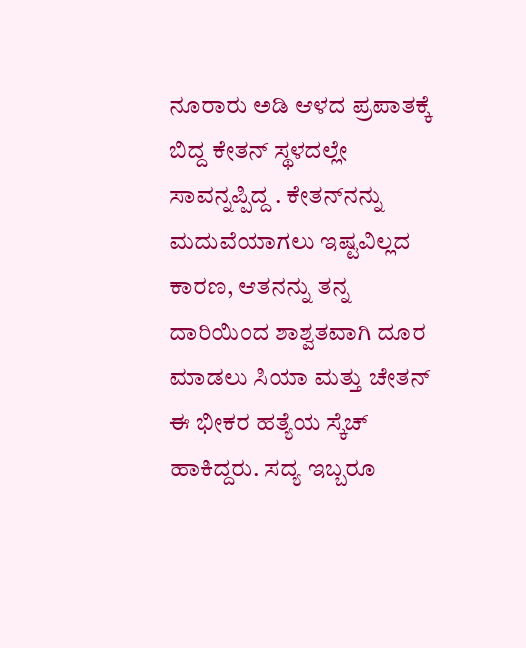ನೂರಾರು ಅಡಿ ಆಳದ ಪ್ರಪಾತಕ್ಕೆ ಬಿದ್ದ ಕೇತನ್ ಸ್ಥಳದಲ್ಲೇ ಸಾವನ್ನಪ್ಪಿದ್ದ . ಕೇತನ್‌ನನ್ನು ಮದುವೆಯಾಗಲು ಇಷ್ಟವಿಲ್ಲದ ಕಾರಣ, ಆತನನ್ನು ತನ್ನ ದಾರಿಯಿಂದ ಶಾಶ್ವತವಾಗಿ ದೂರ ಮಾಡಲು ಸಿಯಾ ಮತ್ತು ಚೇತನ್ ಈ ಭೀಕರ ಹತ್ಯೆಯ ಸ್ಕೆಚ್ ಹಾಕಿದ್ದರು. ಸದ್ಯ ಇಬ್ಬರೂ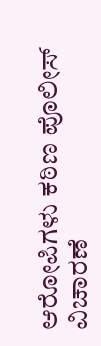ಆರೋಪಿಗಳು ಕಠಿಣ ಪೊಲೀಸ್ ವಿಚಾರಣೆ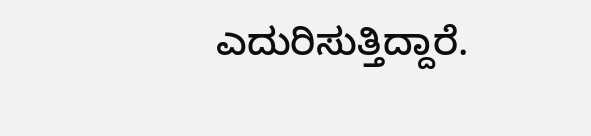ಎದುರಿಸುತ್ತಿದ್ದಾರೆ.